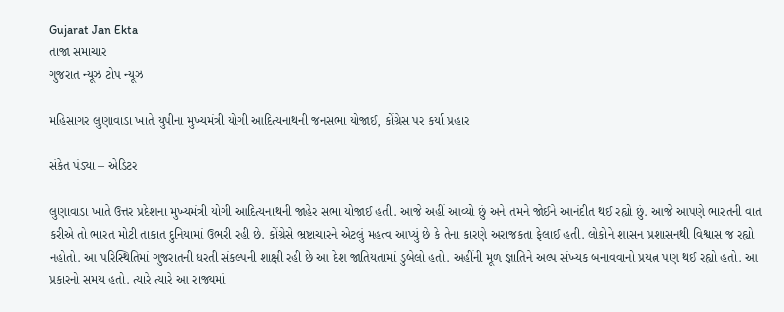Gujarat Jan Ekta
તાજા સમાચાર
ગુજરાત ન્યૂઝ ટોપ ન્યૂઝ

મહિસાગર લુણાવાડા ખાતે યુપીના મુખ્યમંત્રી યોગી આદિત્યનાથની જનસભા યોજાઈ, કોંગ્રેસ પર કર્યા પ્રહાર

સંકેત પંડ્યા – એડિટર

લુણાવાડા ખાતે ઉત્તર પ્રદેશના મુખ્યમંત્રી યોગી આદિત્યનાથની જાહેર સભા યોજાઈ હતી. આજે અહીં આવ્યો છું અને તમને જોઈને આનંદીત થઈ રહ્યો છું. આજે આપણે ભારતની વાત કરીએ તો ભારત મોટી તાકાત દુનિયામાં ઉભરી રહી છે. કોંગ્રેસે ભ્રષ્ટાચારને એટલું મહત્વ આપ્યું છે કે તેના કારણે અરાજકતા ફેલાઈ હતી. લોકોને શાસન પ્રશાસનથી વિશ્વાસ જ રહ્યો નહોતો. આ પરિસ્થિતિમાં ગુજરાતની ધરતી સંકલ્પની શાક્ષી રહી છે આ દેશ જાતિયતામાં ડુબેલો હતો. અહીંની મૂળ જ્ઞાતિને અલ્પ સંખ્યક બનાવવાનો પ્રયત્ન પણ થઈ રહ્યો હતો. આ પ્રકારનો સમય હતો. ત્યારે ત્યારે આ રાજ્યમાં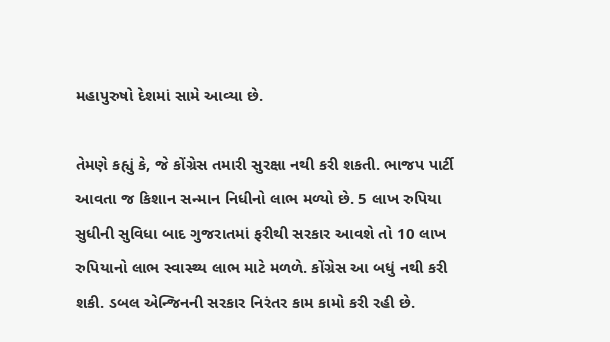મહાપુરુષો દેશમાં સામે આવ્યા છે.

તેમણે કહ્યું કે, જે કોંગ્રેસ તમારી સુરક્ષા નથી કરી શકતી. ભાજપ પાર્ટી આવતા જ કિશાન સન્માન નિધીનો લાભ મળ્યો છે. 5 લાખ રુપિયા સુધીની સુવિધા બાદ ગુજરાતમાં ફરીથી સરકાર આવશે તો 10 લાખ રુપિયાનો લાભ સ્વાસ્થ્ય લાભ માટે મળળે. કોંગ્રેસ આ બધું નથી કરી શકી. ડબલ એન્જિનની સરકાર નિરંતર કામ કામો કરી રહી છે.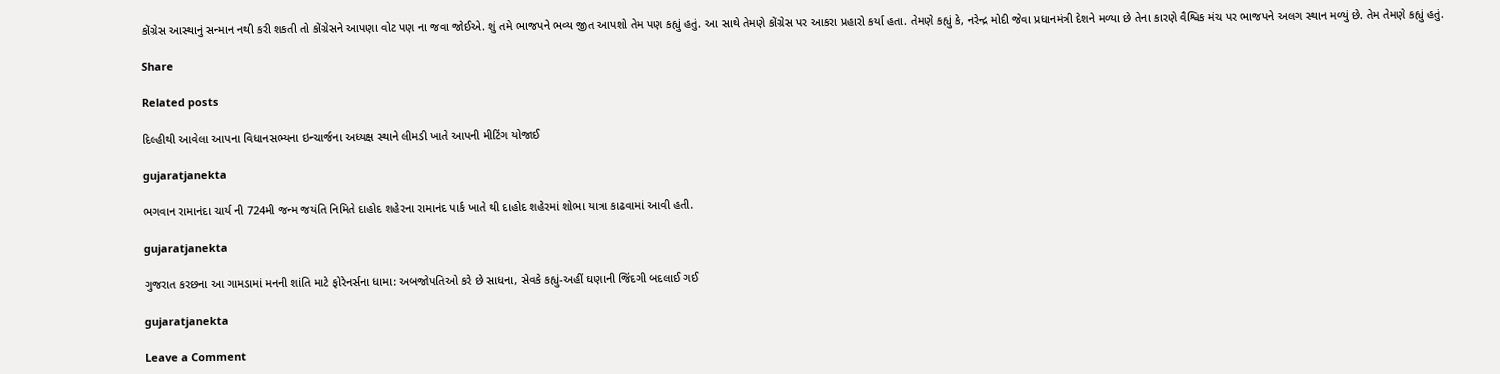કોંગ્રેસ આસ્થાનું સન્માન નથી કરી શકતી તો કોંગ્રેસને આપણા વોટ પણ ના જવા જોઈએ. શું તમે ભાજપને ભવ્ય જીત આપશો તેમ પણ કહ્યું હતું. આ સાથે તેમણે કોંગ્રેસ પર આકરા પ્રહારો કર્યા હતા. તેમણે કહ્યું કે, નરેન્દ્ર મોદી જેવા પ્રધાનમંત્રી દેશને મળ્યા છે તેના કારણે વૈશ્વિક મંચ પર ભાજપને અલગ સ્થાન મળ્યું છે. તેમ તેમણે કહ્યું હતું.

Share

Related posts

દિલ્હીથી આવેલા આપના વિધાનસભ્યના ઇન્ચાર્જના અધ્યક્ષ સ્થાને લીમડી ખાતે આપની મીટિંગ યોજાઈ

gujaratjanekta

ભગવાન રામાનંદા ચાર્ય ની 724મી જન્મ જયંતિ નિમિતે દાહોદ શહેરના રામાનંદ પાર્ક ખાતે થી દાહોદ શહેરમાં શોભા યાત્રા કાઢવામાં આવી હતી.

gujaratjanekta

ગુજરાત કરછના આ ગામડામાં મનની શાંતિ માટે ફોરેનર્સના ધામા: અબજોપતિઓ કરે છે સાધના, સેવકે કહ્યું-અહીં ઘણાની જિંદગી બદલાઈ ગઈ

gujaratjanekta

Leave a Comment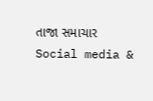તાજા સમાચાર
Social media &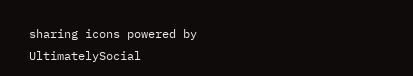sharing icons powered by UltimatelySocial